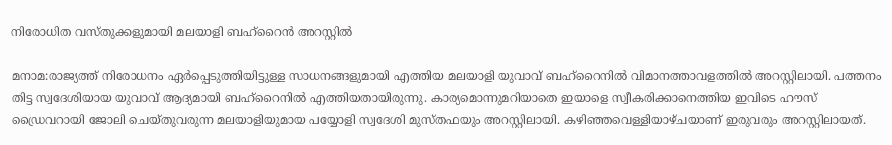നിരോധിത വസ്തുക്കളുമായി മലയാളി ബഹ്‌റൈന്‍ അറസ്റ്റില്‍

മനാമ:രാജ്യത്ത് നിരോധനം ഏര്‍പ്പെടുത്തിയിട്ടുള്ള സാധനങ്ങളുമായി എത്തിയ മലയാളി യുവാവ് ബഹ്‌റൈനില്‍ വിമാനത്താവളത്തില്‍ അറസ്റ്റിലായി. പത്തനം തിട്ട സ്വദേശിയായ യുവാവ് ആദ്യമായി ബഹ്‌റൈനില്‍ എത്തിയതായിരുന്നു. കാര്യമൊന്നുമറിയാതെ ഇയാളെ സ്വീകരിക്കാനെത്തിയ ഇവിടെ ഹൗസ് ഡ്രൈവറായി ജോലി ചെയ്തുവരുന്ന മലയാളിയുമായ പയ്യോളി സ്വദേശി മുസ്തഫയും അറസ്റ്റിലായി. കഴിഞ്ഞവെള്ളിയാഴ്ചയാണ് ഇരുവരും അറസ്റ്റിലായത്.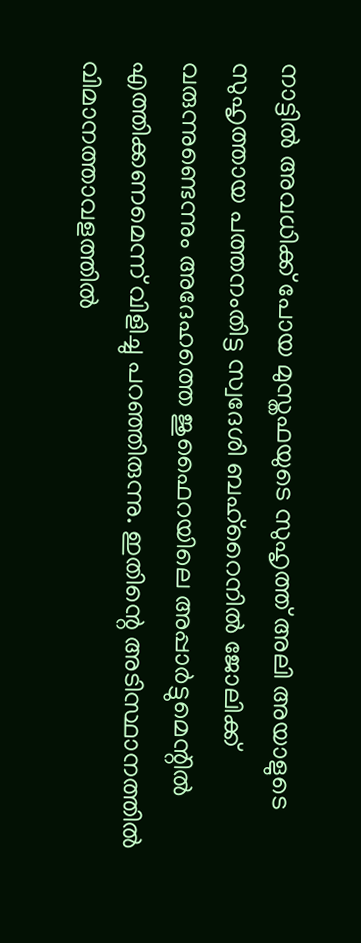നാട്ടില്‍ അവധിക്ക് പോയ മുസ്തഫയുടെ സുഹൃത്ത് അലി അയാളുടെ സുഹൃത്തായ പത്തനംതിട്ട സ്വദേശി ബഹ്‌റൈനില്‍ ജോലിക്ക് വരുന്നുണ്ടെന്നും അദേഹത്തെ ജുഫൈറയിലെ അപ്പാര്‍ട്ടുമെന്റില്‍ എത്തിക്കണമെന്ന് വിളിച്ചു പറഞ്ഞിരുന്നു. ഇതിന്റെ അടിസ്ഥാനത്തില്‍ വിമാനത്താവളത്തില്‍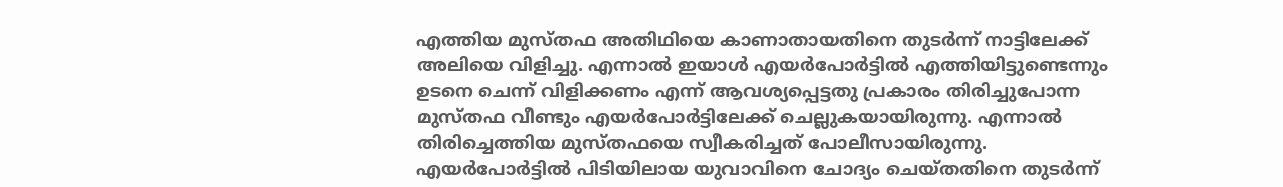എത്തിയ മുസ്തഫ അതിഥിയെ കാണാതായതിനെ തുടര്‍ന്ന് നാട്ടിലേക്ക് അലിയെ വിളിച്ചു. എന്നാല്‍ ഇയാള്‍ എയര്‍പോര്‍ട്ടില്‍ എത്തിയിട്ടുണ്ടെന്നും ഉടനെ ചെന്ന് വിളിക്കണം എന്ന് ആവശ്യപ്പെട്ടതു പ്രകാരം തിരിച്ചുപോന്ന മുസ്തഫ വീണ്ടും എയര്‍പോര്‍ട്ടിലേക്ക് ചെല്ലുകയായിരുന്നു. എന്നാല്‍ തിരിച്ചെത്തിയ മുസ്തഫയെ സ്വീകരിച്ചത് പോലീസായിരുന്നു. എയര്‍പോര്‍ട്ടില്‍ പിടിയിലായ യുവാവിനെ ചോദ്യം ചെയ്തതിനെ തുടര്‍ന്ന്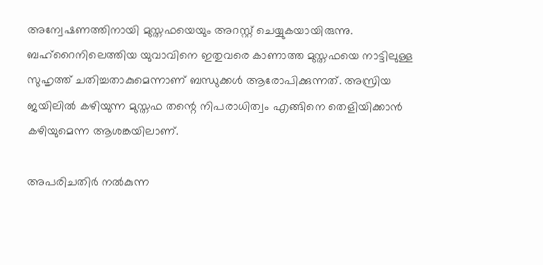അന്വേഷണത്തിനായി മുസ്തഫയെയും അറസ്റ്റ് ചെയ്യുകയായിരുന്നു. ബഹ്‌റൈനിലെത്തിയ യുവാവിനെ ഇതുവരെ കാണാത്ത മുസ്തഫയെ നാട്ടിലുള്ള സുഹൃത്ത് ചതിച്ചതാകുമെന്നാണ് ബന്ധുക്കള്‍ ആരോപിക്കുന്നത്. അസ്രിയ ജയിലില്‍ കഴിയുന്ന മുസ്തഫ തന്റെ നിപരാധിത്വം എങ്ങിനെ തെളിയിക്കാന്‍ കഴിയുമെന്ന ആശങ്കയിലാണ്.

അപരിചതിര്‍ നല്‍കുന്ന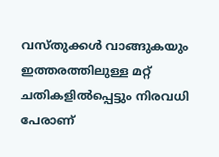വസ്തുക്കള്‍ വാങ്ങുകയും ഇത്തരത്തിലുള്ള മറ്റ് ചതികളില്‍പ്പെട്ടും നിരവധി പേരാണ്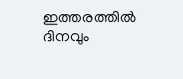ഇത്തരത്തില്‍ ദിനവും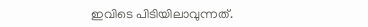ഇവിടെ പിടിയിലാവുന്നത്.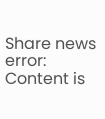Share news
error: Content is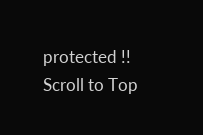protected !!
Scroll to Top